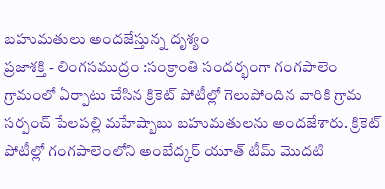బహుమతులు అందజేస్తున్న దృశ్యం
ప్రజాశక్తి - లింగసముద్రం :సంక్రాంతి సందర్భంగా గంగపాలెం గ్రామంలో ఏర్పాటు చేసిన క్రికెట్ పోటీల్లో గెలుపోందిన వారికి గ్రామ సర్పంచ్ పేలపల్లి మహేష్బాబు బహుమతులను అందజేశారు. క్రికెట్ పోటీల్లో గంగపాలెంలోని అంబేద్కర్ యూత్ టీమ్ మొదటి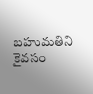బహుమతిని కైవసం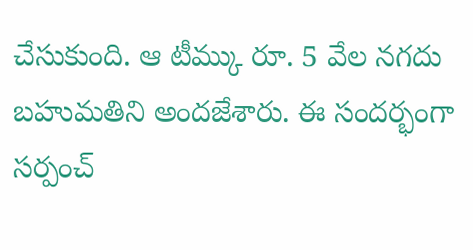చేసుకుంది. ఆ టీమ్కు రూ. 5 వేల నగదు బహుమతిని అందజేశారు. ఈ సందర్భంగా సర్పంచ్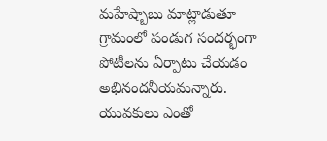మహేష్బాబు మాట్లాడుతూ గ్రామంలో పండుగ సందర్భంగా పోటీలను ఏర్పాటు చేయడం అభినందనీయమన్నారు. యువకులు ఎంతో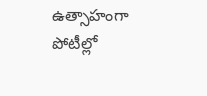ఉత్సాహంగా పోటీల్లో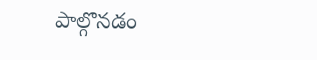పాల్గొనడం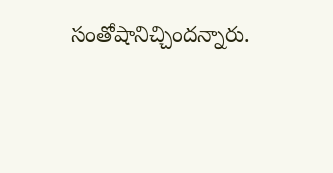సంతోషానిచ్చిందన్నారు.